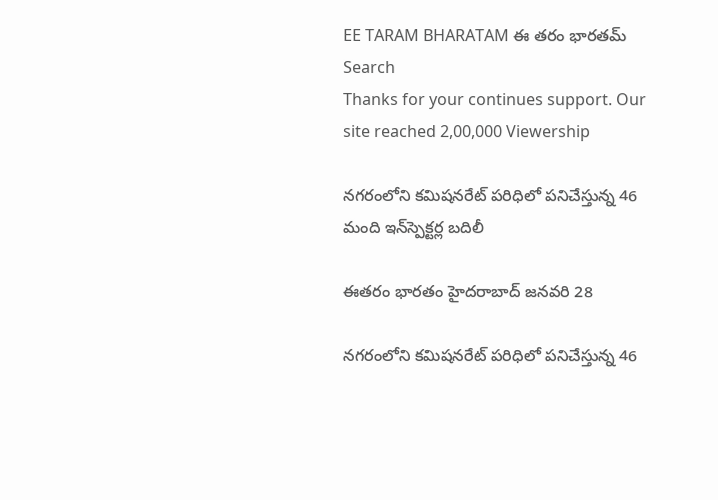EE TARAM BHARATAM ఈ తరం భారతమ్
Search
Thanks for your continues support. Our site reached 2,00,000 Viewership

నగరంలోని కమిషనరేట్‌ పరిధిలో పనిచేస్తున్న 46 మంది ఇన్‌స్పెక్టర్ల బదిలీ

ఈతరం భారతం హైదరాబాద్ జనవరి 28

నగరంలోని కమిషనరేట్‌ పరిధిలో పనిచేస్తున్న 46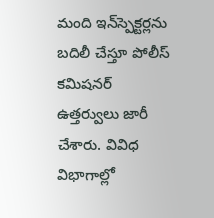మంది ఇన్‌స్పెక్టర్లను బదిలీ చేస్తూ పోలీస్‌ కమిషనర్‌ ఉత్తర్వులు జారీ చేశారు. వివిధ విభాగాల్లో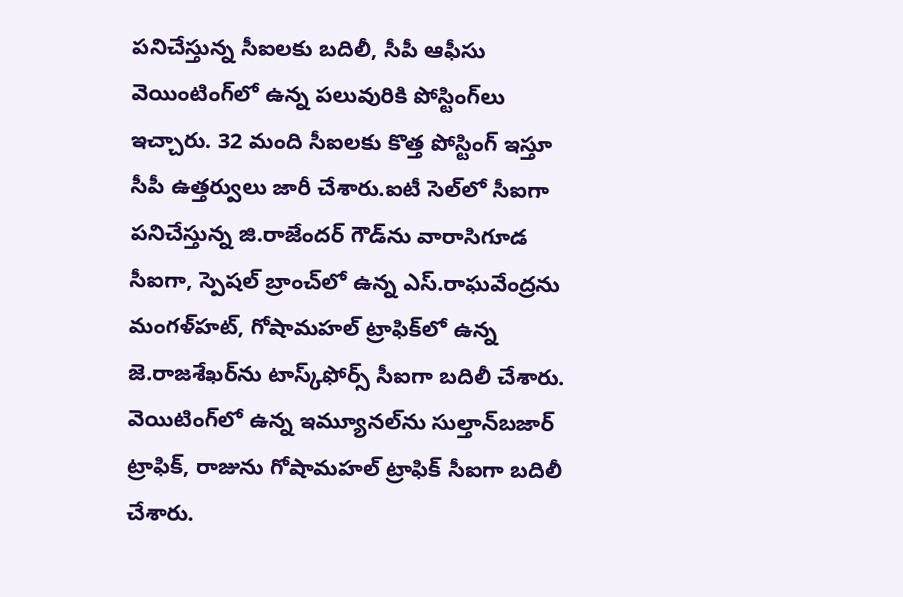పనిచేస్తున్న సీఐలకు బదిలీ, సీపీ ఆఫీసు వెయింటింగ్‌లో ఉన్న పలువురికి పోస్టింగ్‌లు ఇచ్చారు. 32 మంది సీఐలకు కొత్త పోస్టింగ్‌ ఇస్తూ సీపీ ఉత్తర్వులు జారీ చేశారు.ఐటీ సెల్‌లో సీఐగా పనిచేస్తున్న జి.రాజేందర్‌ గౌడ్‌ను వారాసిగూడ సీఐగా, స్పెషల్‌ బ్రాంచ్‌లో ఉన్న ఎస్‌.రాఘవేంద్రను మంగళ్‌హట్‌, గోషామహల్‌ ట్రాఫిక్‌లో ఉన్న జె.రాజశేఖర్‌ను టాస్క్‌ఫోర్స్‌ సీఐగా బదిలీ చేశారు. వెయిటింగ్‌లో ఉన్న ఇమ్యూనల్‌ను సుల్తాన్‌బజార్‌ ట్రాఫిక్‌, రాజును గోషామహల్‌ ట్రాఫిక్‌ సీఐగా బదిలీ చేశారు.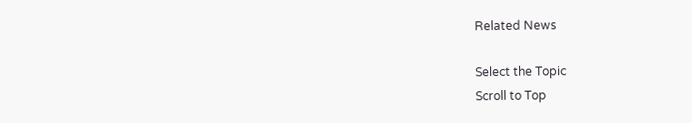Related News

Select the Topic
Scroll to Top